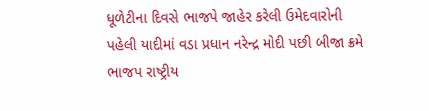ધૂળેટીના દિવસે ભાજપે જાહેર કરેલી ઉમેદવારોની પહેલી યાદીમાં વડા પ્રધાન નરેન્દ્ર મોદી પછી બીજા ક્રમે ભાજપ રાષ્ટ્રીય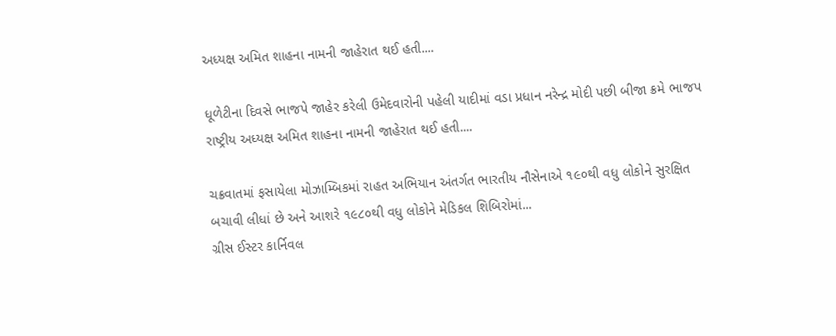અધ્યક્ષ અમિત શાહના નામની જાહેરાત થઈ હતી....

ધૂળેટીના દિવસે ભાજપે જાહેર કરેલી ઉમેદવારોની પહેલી યાદીમાં વડા પ્રધાન નરેન્દ્ર મોદી પછી બીજા ક્રમે ભાજપ રાષ્ટ્રીય અધ્યક્ષ અમિત શાહના નામની જાહેરાત થઈ હતી....

ચક્રવાતમાં ફસાયેલા મોઝામ્બિકમાં રાહત અભિયાન અંતર્ગત ભારતીય નૌસેનાએ ૧૯૦થી વધુ લોકોને સુરક્ષિત બચાવી લીધાં છે અને આશરે ૧૯૮૦થી વધુ લોકોને મેડિકલ શિબિરોમાં...
ગ્રીસ ઈસ્ટર કાર્નિવલ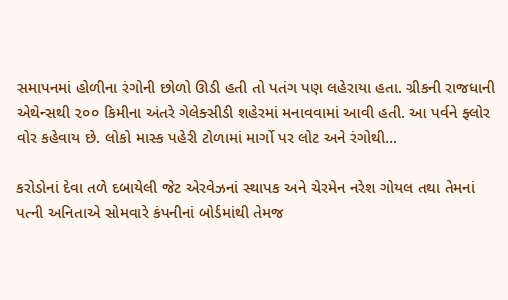સમાપનમાં હોળીના રંગોની છોળો ઊડી હતી તો પતંગ પણ લહેરાયા હતા. ગ્રીકની રાજધાની એથેન્સથી ૨૦૦ કિમીના અંતરે ગેલેક્સીડી શહેરમાં મનાવવામાં આવી હતી. આ પર્વને ફ્લોર વોર કહેવાય છે. લોકો માસ્ક પહેરી ટોળામાં માર્ગો પર લોટ અને રંગોથી...

કરોડોનાં દેવા તળે દબાયેલી જેટ એરવેઝનાં સ્થાપક અને ચેરમેન નરેશ ગોયલ તથા તેમનાં પત્ની અનિતાએ સોમવારે કંપનીનાં બોર્ડમાંથી તેમજ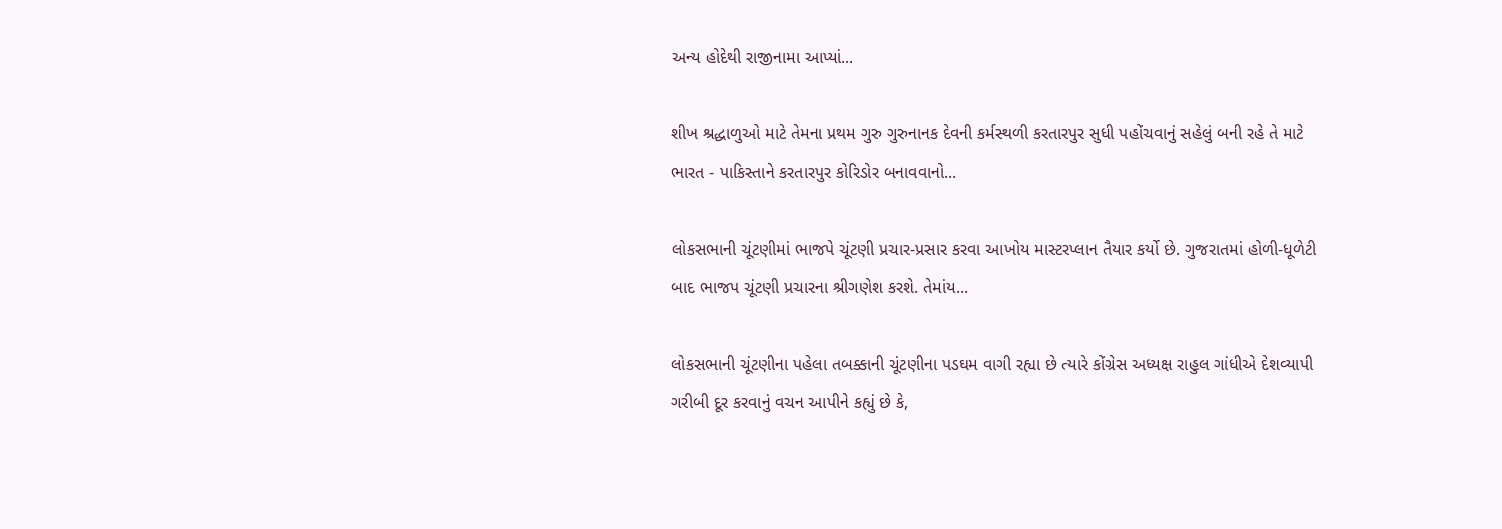અન્ય હોદેથી રાજીનામા આપ્યાં...

શીખ શ્રદ્ધાળુઓ માટે તેમના પ્રથમ ગુરુ ગુરુનાનક દેવની કર્મસ્થળી કરતારપુર સુધી પહોંચવાનું સહેલું બની રહે તે માટે ભારત - પાકિસ્તાને કરતારપુર કોરિડોર બનાવવાનો...

લોકસભાની ચૂંટણીમાં ભાજપે ચૂંટણી પ્રચાર-પ્રસાર કરવા આખોય માસ્ટરપ્લાન તૈયાર કર્યો છે. ગુજરાતમાં હોળી-ધૂળેટી બાદ ભાજપ ચૂંટણી પ્રચારના શ્રીગણેશ કરશે. તેમાંય...

લોકસભાની ચૂંટણીના પહેલા તબક્કાની ચૂંટણીના પડઘમ વાગી રહ્યા છે ત્યારે કોંગ્રેસ અધ્યક્ષ રાહુલ ગાંધીએ દેશવ્યાપી ગરીબી દૂર કરવાનું વચન આપીને કહ્યું છે કે,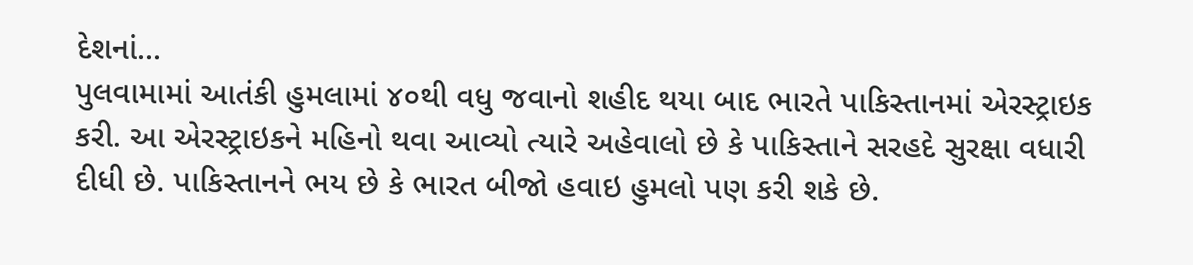દેશનાં...
પુલવામામાં આતંકી હુમલામાં ૪૦થી વધુ જવાનો શહીદ થયા બાદ ભારતે પાકિસ્તાનમાં એરસ્ટ્રાઇક કરી. આ એરસ્ટ્રાઇકને મહિનો થવા આવ્યો ત્યારે અહેવાલો છે કે પાકિસ્તાને સરહદે સુરક્ષા વધારી દીધી છે. પાકિસ્તાનને ભય છે કે ભારત બીજો હવાઇ હુમલો પણ કરી શકે છે.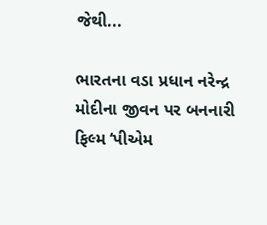જેથી...

ભારતના વડા પ્રધાન નરેન્દ્ર મોદીના જીવન પર બનનારી ફિલ્મ ‘પીએમ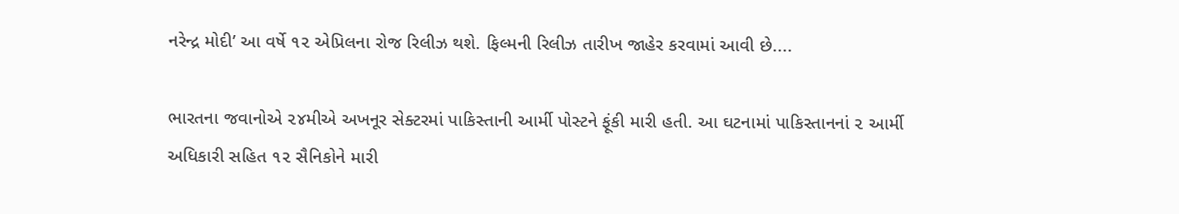નરેન્દ્ર મોદી’ આ વર્ષે ૧૨ એપ્રિલના રોજ રિલીઝ થશે. ફિલ્મની રિલીઝ તારીખ જાહેર કરવામાં આવી છે....

ભારતના જવાનોએ ૨૪મીએ અખનૂર સેક્ટરમાં પાકિસ્તાની આર્મી પોસ્ટને ફૂંકી મારી હતી. આ ઘટનામાં પાકિસ્તાનનાં ૨ આર્મી અધિકારી સહિત ૧૨ સૈનિકોને મારી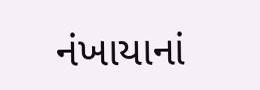નંખાયાનાં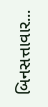બિનસત્તાવાર...